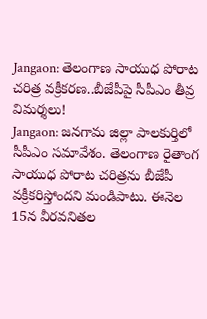Jangaon: తెలంగాణ సాయుధ పోరాట చరిత్ర వక్రీకరణ..బీజేపీపై సీపీఎం తీవ్ర విమర్శలు!
Jangaon: జనగామ జిల్లా పాలకుర్తిలో సీపీఎం సమావేశం. తెలంగాణ రైతాంగ సాయుధ పోరాట చరిత్రను బీజేపీ వక్రీకరిస్తోందని మండిపాటు. ఈనెల 15న వీరవనితల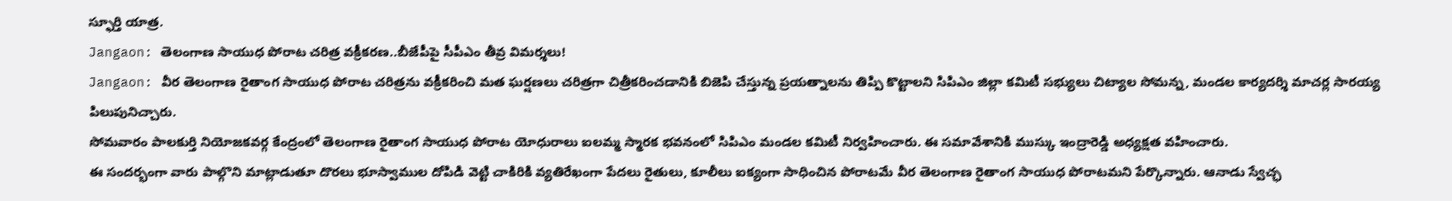స్ఫూర్తి యాత్ర.
Jangaon: తెలంగాణ సాయుధ పోరాట చరిత్ర వక్రీకరణ..బీజేపీపై సీపీఎం తీవ్ర విమర్శలు!
Jangaon: వీర తెలంగాణ రైతాంగ సాయుధ పోరాట చరిత్రను వక్రీకరించి మత ఘర్షణలు చరిత్రగా చిత్రీకరించడానికి బిజెపి చేస్తున్న ప్రయత్నాలను తిప్పి కొట్టాలని సిపిఎం జిల్లా కమిటీ సభ్యులు చిట్యాల సోమన్న, మండల కార్యదర్శి మాచర్ల సారయ్య పిలుపునిచ్చారు.
సోమవారం పాలకుర్తి నియోజకవర్గ కేంద్రంలో తెలంగాణ రైతాంగ సాయుధ పోరాట యోధురాలు ఐలమ్మ స్మారక భవనంలో సిపిఎం మండల కమిటీ నిర్వహించారు. ఈ సమావేశానికి ముస్కు ఇంద్రారెడ్డి అధ్యక్షత వహించారు.
ఈ సందర్భంగా వారు పాల్గొని మాట్లాడుతూ దొరలు భూస్వాముల దోపిడి వెట్టి చాకిరికి వ్యతిరేఖంగా పేదలు రైతులు, కూలీలు ఐక్యంగా సాధించిన పోరాటమే వీర తెలంగాణ రైతాంగ సాయుధ పోరాటమని పేర్కొన్నారు. ఆనాడు స్వేచ్ఛ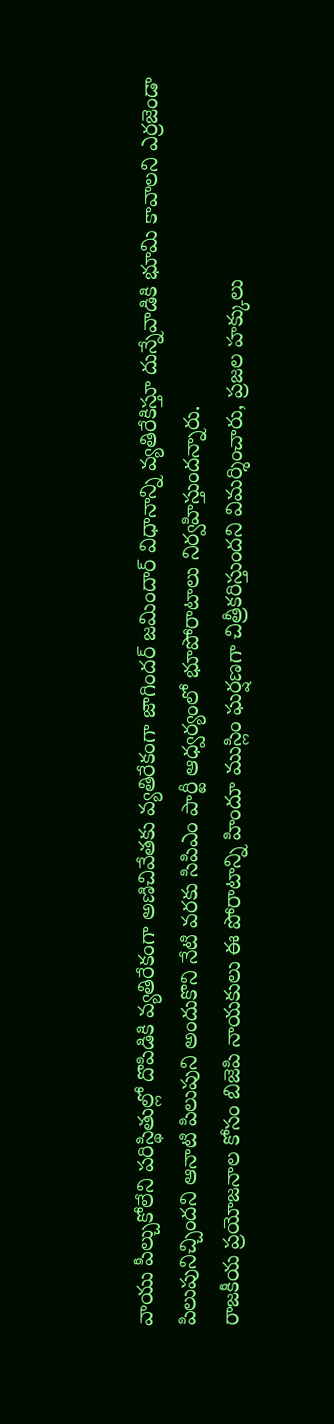వాయు పీల్చుకోలేని పరిస్థితుల్లో దొపిడికి వ్యతిరేకంగా అణిచివేతకు వ్యతిరేకంగా జాగిందర్ జమిందార్ విధానాన్ని వ్యతిరేకిస్తూ దున్నేవాడికి భూమి కావాలని ఎర్రజెండా పిలుపునిచ్చిందని ఆనాటి పిలుపుని అందుకొని నేటి వరకు సిపిఎం పార్టీ ఆధ్వర్యంలో భూపోరాటాలు నిర్వహిస్తుందన్నారు.
రాజకీయ ప్రయోజనాల కోసం బిజెపి నాయకులు ఈ పోరాటాన్ని హిందూ ముస్లిం ఘర్షణగా చిత్రీకరిస్తుందని విమర్శించారు, ప్రజల హక్కులు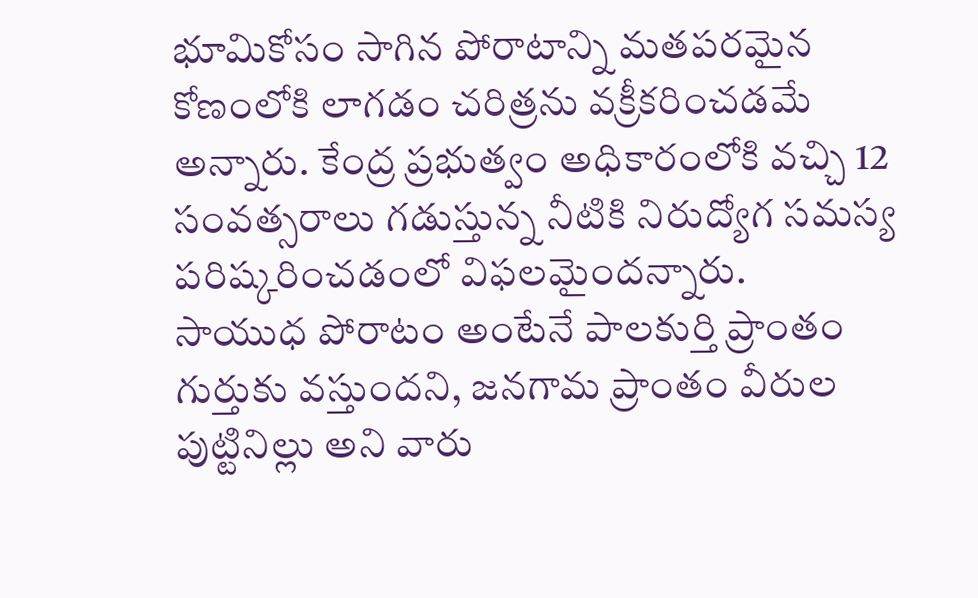భూమికోసం సాగిన పోరాటాన్ని మతపరమైన కోణంలోకి లాగడం చరిత్రను వక్రీకరించడమే అన్నారు. కేంద్ర ప్రభుత్వం అధికారంలోకి వచ్చి 12 సంవత్సరాలు గడుస్తున్న నీటికి నిరుద్యోగ సమస్య పరిష్కరించడంలో విఫలమైందన్నారు.
సాయుధ పోరాటం అంటేనే పాలకుర్తి ప్రాంతం గుర్తుకు వస్తుందని, జనగామ ప్రాంతం వీరుల పుట్టినిల్లు అని వారు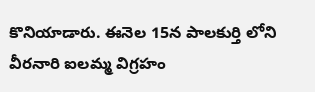కొనియాడారు. ఈనెల 15న పాలకుర్తి లోని వీరనారి ఐలమ్మ విగ్రహం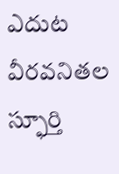ఎదుట వీరవనితల స్ఫూర్తి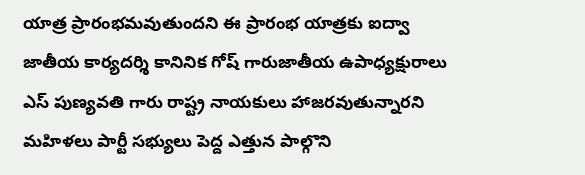యాత్ర ప్రారంభమవుతుందని ఈ ప్రారంభ యాత్రకు ఐద్వా జాతీయ కార్యదర్శి కానినిక గోష్ గారుజాతీయ ఉపాధ్యక్షురాలు ఎస్ పుణ్యవతి గారు రాష్ట్ర నాయకులు హాజరవుతున్నారని మహిళలు పార్టీ సభ్యులు పెద్ద ఎత్తున పాల్గొని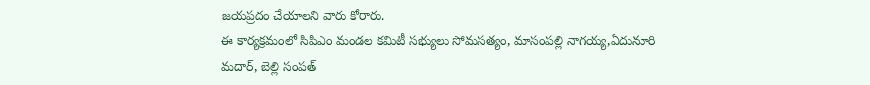జయప్రదం చేయాలని వారు కోరారు.
ఈ కార్యక్రమంలో సిపిఎం మండల కమిటీ సభ్యులు సోమసత్యం, మాసంపల్లి నాగయ్య,ఏదునూరి మదార్, బెల్లి సంపత్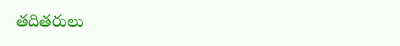తదితరులు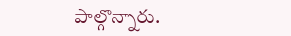పాల్గొన్నారు.